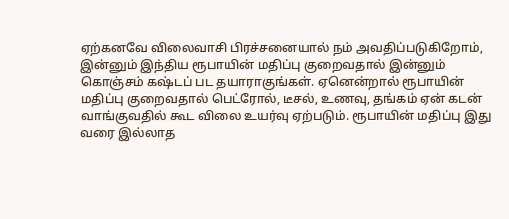ஏற்கனவே விலைவாசி பிரச்சனையால் நம் அவதிப்படுகிறோம், இன்னும் இந்திய ரூபாயின் மதிப்பு குறைவதால் இன்னும் கொஞ்சம் கஷ்டப் பட தயாராகுங்கள். ஏனென்றால் ரூபாயின் மதிப்பு குறைவதால் பெட்ரோல், டீசல், உணவு, தங்கம் ஏன் கடன் வாங்குவதில் கூட விலை உயர்வு ஏற்படும். ரூபாயின் மதிப்பு இது வரை இல்லாத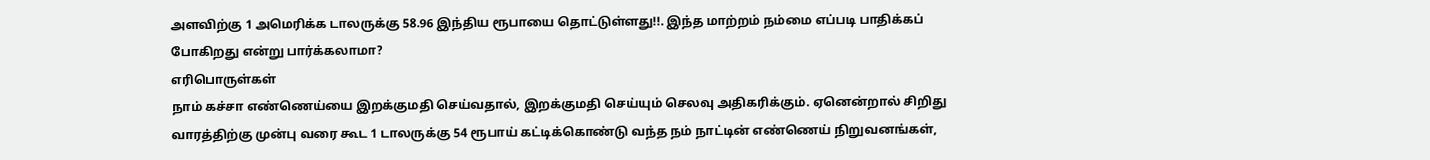அளவிற்கு 1 அமெரிக்க டாலருக்கு 58.96 இந்திய ரூபாயை தொட்டுள்ளது!!. இந்த மாற்றம் நம்மை எப்படி பாதிக்கப் போகிறது என்று பார்க்கலாமா?
எரிபொருள்கள்
நாம் கச்சா எண்ணெய்யை இறக்குமதி செய்வதால், இறக்குமதி செய்யும் செலவு அதிகரிக்கும். ஏனென்றால் சிறிது வாரத்திற்கு முன்பு வரை கூட 1 டாலருக்கு 54 ரூபாய் கட்டிக்கொண்டு வந்த நம் நாட்டின் எண்ணெய் நிறுவனங்கள்,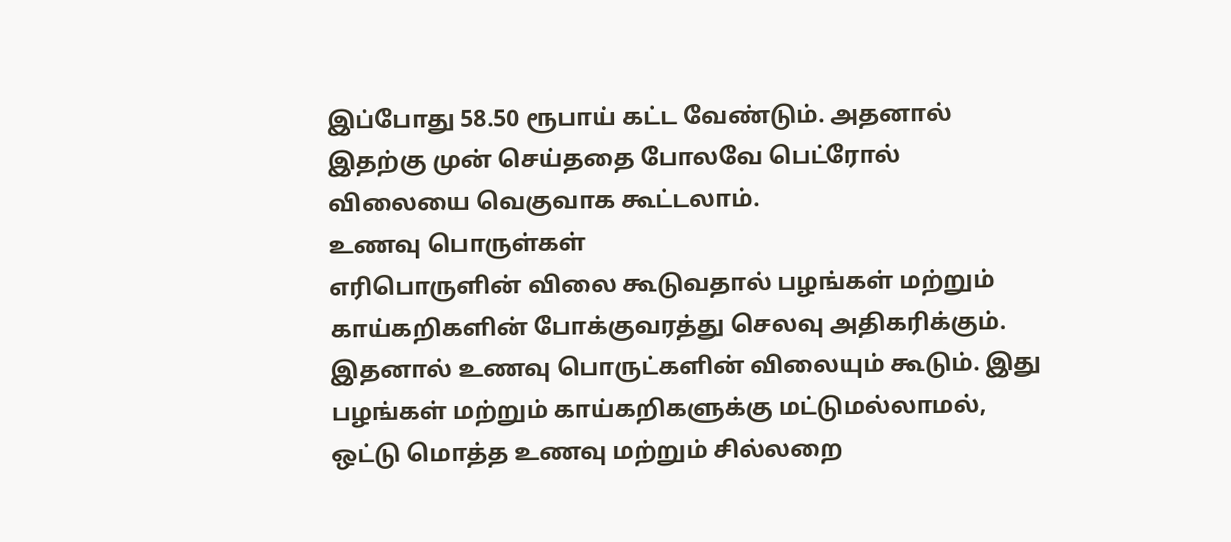இப்போது 58.50 ரூபாய் கட்ட வேண்டும். அதனால் இதற்கு முன் செய்ததை போலவே பெட்ரோல் விலையை வெகுவாக கூட்டலாம்.
உணவு பொருள்கள்
எரிபொருளின் விலை கூடுவதால் பழங்கள் மற்றும் காய்கறிகளின் போக்குவரத்து செலவு அதிகரிக்கும். இதனால் உணவு பொருட்களின் விலையும் கூடும். இது பழங்கள் மற்றும் காய்கறிகளுக்கு மட்டுமல்லாமல், ஒட்டு மொத்த உணவு மற்றும் சில்லறை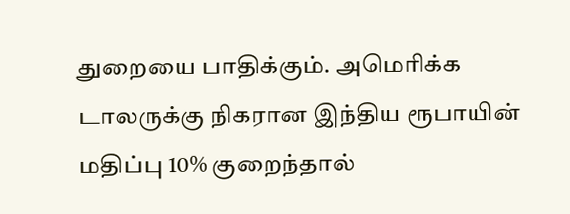துறையை பாதிக்கும். அமெரிக்க டாலருக்கு நிகரான இந்திய ரூபாயின் மதிப்பு 10% குறைந்தால்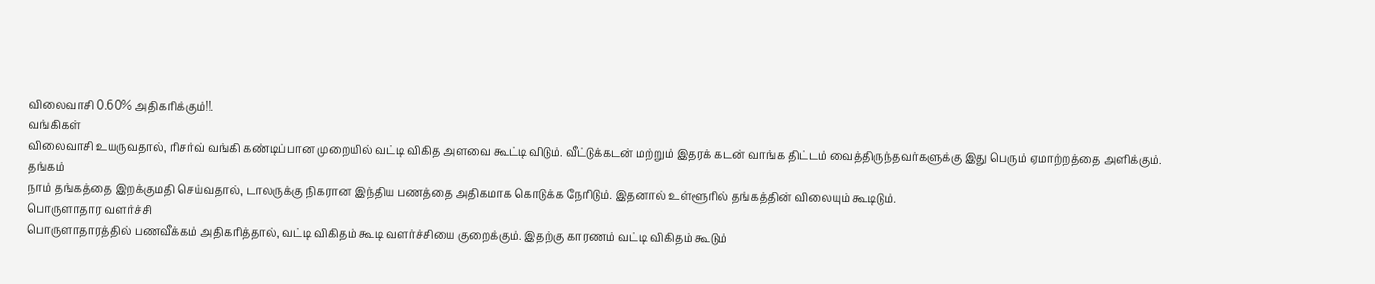விலைவாசி 0.60% அதிகரிக்கும்!!.
வங்கிகள்
விலைவாசி உயருவதால், ரிசர்வ் வங்கி கண்டிப்பான முறையில் வட்டி விகித அளவை கூட்டி விடும். வீட்டுக்கடன் மற்றும் இதரக் கடன் வாங்க திட்டம் வைத்திருந்தவர்களுக்கு இது பெரும் ஏமாற்றத்தை அளிக்கும்.
தங்கம்
நாம் தங்கத்தை இறக்குமதி செய்வதால், டாலருக்கு நிகரான இந்திய பணத்தை அதிகமாக கொடுக்க நேரிடும். இதனால் உள்ளூரில் தங்கத்தின் விலையும் கூடிடும்.
பொருளாதார வளர்ச்சி
பொருளாதாரத்தில் பணவீக்கம் அதிகரித்தால், வட்டி விகிதம் கூடி வளர்ச்சியை குறைக்கும். இதற்கு காரணம் வட்டி விகிதம் கூடும்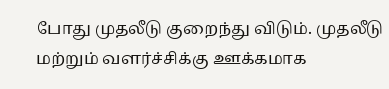போது முதலீடு குறைந்து விடும். முதலீடு மற்றும் வளர்ச்சிக்கு ஊக்கமாக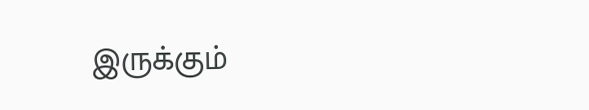இருக்கும்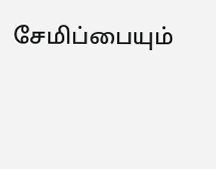சேமிப்பையும்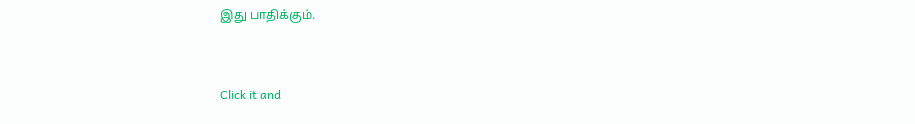இது பாதிக்கும்.


Click it and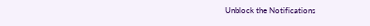Unblock the Notifications